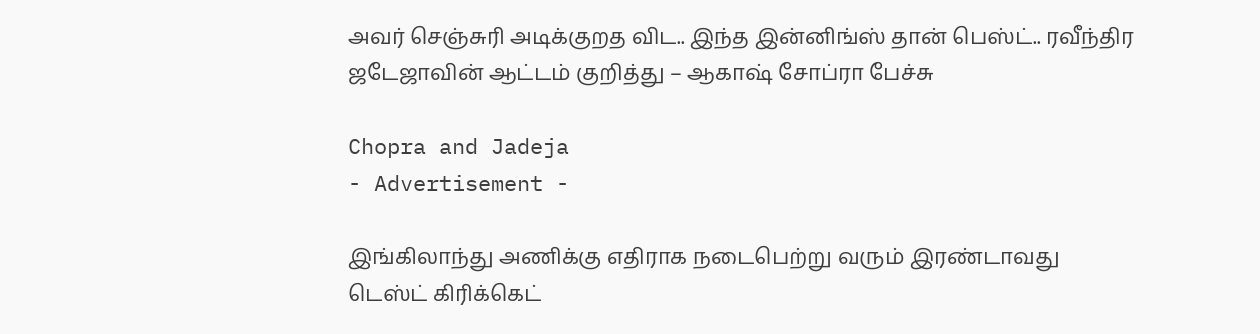அவர் செஞ்சுரி அடிக்குறத விட.. இந்த இன்னிங்ஸ் தான் பெஸ்ட்.. ரவீந்திர ஜடேஜாவின் ஆட்டம் குறித்து – ஆகாஷ் சோப்ரா பேச்சு

Chopra and Jadeja
- Advertisement -

இங்கிலாந்து அணிக்கு எதிராக நடைபெற்று வரும் இரண்டாவது டெஸ்ட் கிரிக்கெட்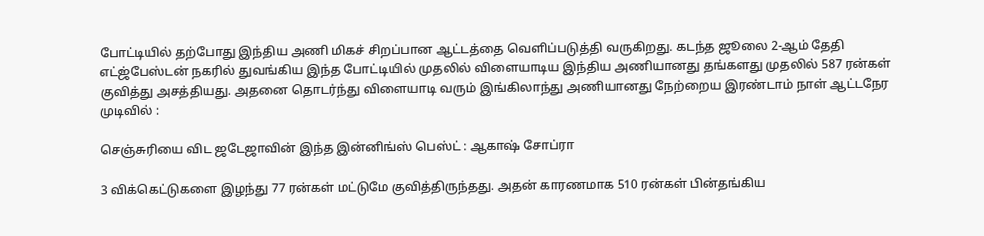போட்டியில் தற்போது இந்திய அணி மிகச் சிறப்பான ஆட்டத்தை வெளிப்படுத்தி வருகிறது. கடந்த ஜூலை 2-ஆம் தேதி எட்ஜ்பேஸ்டன் நகரில் துவங்கிய இந்த போட்டியில் முதலில் விளையாடிய இந்திய அணியானது தங்களது முதலில் 587 ரன்கள் குவித்து அசத்தியது. அதனை தொடர்ந்து விளையாடி வரும் இங்கிலாந்து அணியானது நேற்றைய இரண்டாம் நாள் ஆட்டநேர முடிவில் :

செஞ்சுரியை விட ஜடேஜாவின் இந்த இன்னிங்ஸ் பெஸ்ட் : ஆகாஷ் சோப்ரா

3 விக்கெட்டுகளை இழந்து 77 ரன்கள் மட்டுமே குவித்திருந்தது. அதன் காரணமாக 510 ரன்கள் பின்தங்கிய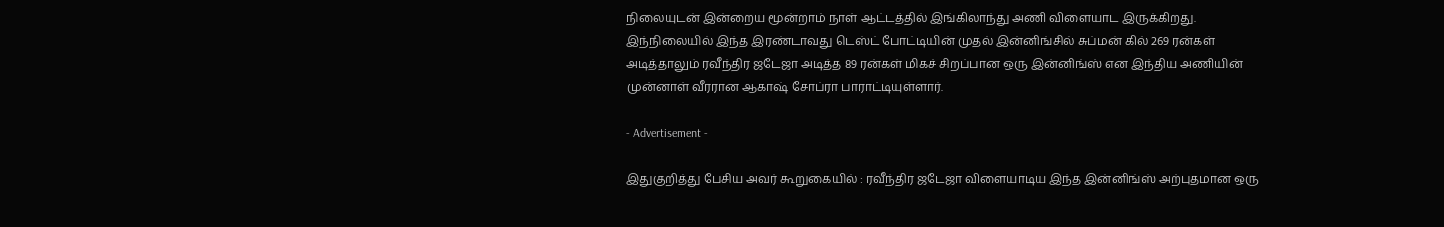நிலையுடன் இன்றைய மூன்றாம் நாள் ஆட்டத்தில் இங்கிலாந்து அணி விளையாட இருக்கிறது. இந்நிலையில் இந்த இரண்டாவது டெஸ்ட் போட்டியின் முதல் இன்னிங்சில் சுப்மன் கில் 269 ரன்கள் அடித்தாலும் ரவீந்திர ஜடேஜா அடித்த 89 ரன்கள் மிகச் சிறப்பான ஒரு இன்னிங்ஸ் என இந்திய அணியின் முன்னாள் வீரரான ஆகாஷ் சோப்ரா பாராட்டியுள்ளார்.

- Advertisement -

இதுகுறித்து பேசிய அவர் கூறுகையில் : ரவீந்திர ஜடேஜா விளையாடிய இந்த இன்னிங்ஸ் அற்புதமான ஒரு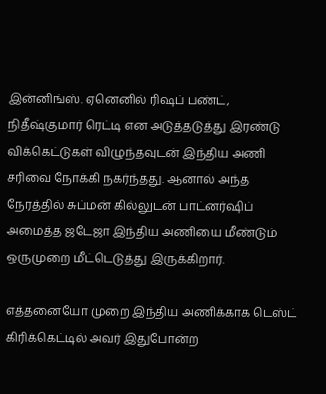இன்னிங்ஸ். ஏனெனில் ரிஷப் பண்ட், நிதீஷ்குமார் ரெட்டி என அடுத்தடுத்து இரண்டு விக்கெட்டுகள் விழுந்தவுடன் இந்திய அணி சரிவை நோக்கி நகர்ந்தது. ஆனால் அந்த நேரத்தில் சுப்மன் கில்லுடன் பாட்னர்ஷிப் அமைத்த ஜடேஜா இந்திய அணியை மீண்டும் ஒருமுறை மீட்டெடுத்து இருக்கிறார்.

எத்தனையோ முறை இந்திய அணிக்காக டெஸ்ட் கிரிக்கெட்டில் அவர் இதுபோன்ற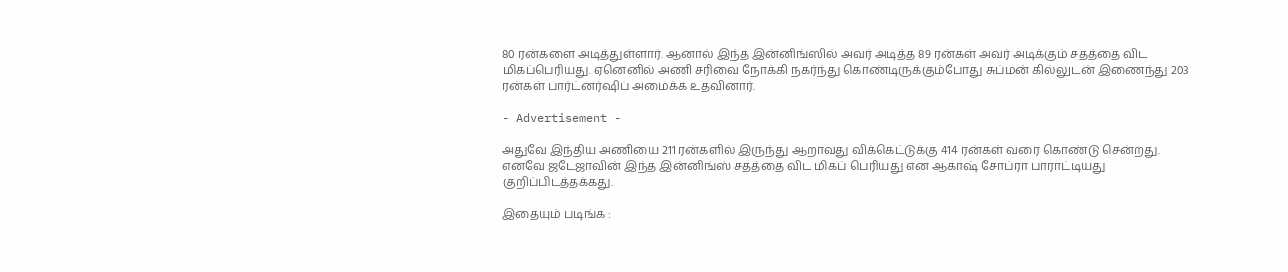80 ரன்களை அடித்துள்ளார். ஆனால் இந்த இன்னிங்ஸில் அவர் அடித்த 89 ரன்கள் அவர் அடிக்கும் சதத்தை விட மிகப்பெரியது. ஏனெனில் அணி சரிவை நோக்கி நகர்ந்து கொண்டிருக்கும்போது சுப்மன் கில்லுடன் இணைந்து 203 ரன்கள் பார்ட்னர்ஷிப் அமைக்க உதவினார்.

- Advertisement -

அதுவே இந்திய அணியை 211 ரன்களில் இருந்து ஆறாவது விக்கெட்டுக்கு 414 ரன்கள் வரை கொண்டு சென்றது. எனவே ஜடேஜாவின் இந்த இன்னிங்ஸ் சதத்தை விட மிகப் பெரியது என ஆகாஷ் சோப்ரா பாராட்டியது குறிப்பிடத்தக்கது.

இதையும் படிங்க :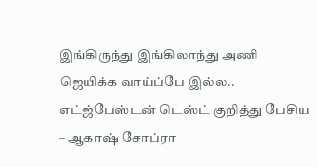இங்கிருந்து இங்கிலாந்து அணி ஜெயிக்க வாய்ப்பே இல்ல.. எட்ஜ்பேஸ்டன் டெஸ்ட் குறித்து பேசிய – ஆகாஷ் சோப்ரா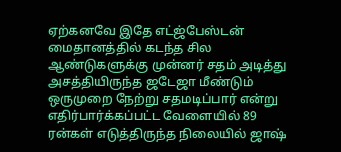ஏற்கனவே இதே எட்ஜ்பேஸ்டன் மைதானத்தில் கடந்த சில ஆண்டுகளுக்கு முன்னர் சதம் அடித்து அசத்தியிருந்த ஜடேஜா மீண்டும் ஒருமுறை நேற்று சதமடிப்பார் என்று எதிர்பார்க்கப்பட்ட வேளையில் 89 ரன்கள் எடுத்திருந்த நிலையில் ஜாஷ்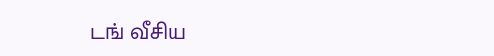டங் வீசிய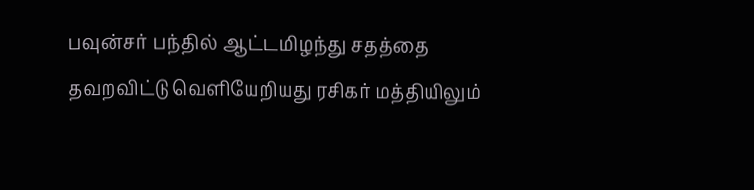பவுன்சர் பந்தில் ஆட்டமிழந்து சதத்தை தவறவிட்டு வெளியேறியது ரசிகர் மத்தியிலும்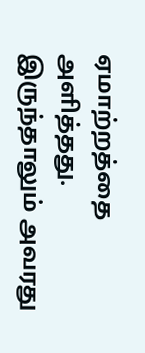ஏமாற்றத்தை அளித்தது. இருந்தாலும் அவரது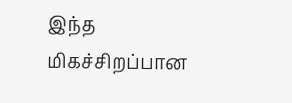இந்த மிகச்சிறப்பான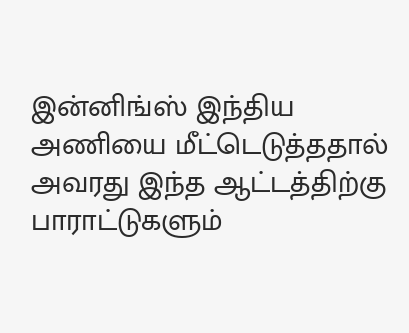இன்னிங்ஸ் இந்திய அணியை மீட்டெடுத்ததால் அவரது இந்த ஆட்டத்திற்கு பாராட்டுகளும்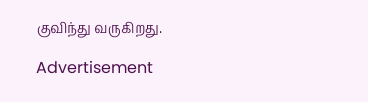குவிந்து வருகிறது.

Advertisement